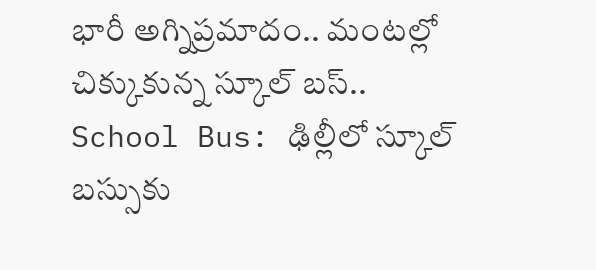భారీ అగ్నిప్రమాదం.. మంటల్లో చిక్కుకున్న స్కూల్ బస్..
School Bus: ఢిల్లీలో స్కూల్ బస్సుకు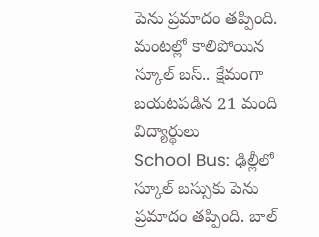పెను ప్రమాదం తప్పింది.
మంటల్లో కాలిపోయిన స్కూల్ బస్.. క్షేమంగా బయటపడిన 21 మంది విద్యార్థులు
School Bus: ఢిల్లీలో స్కూల్ బస్సుకు పెను ప్రమాదం తప్పింది. బాల్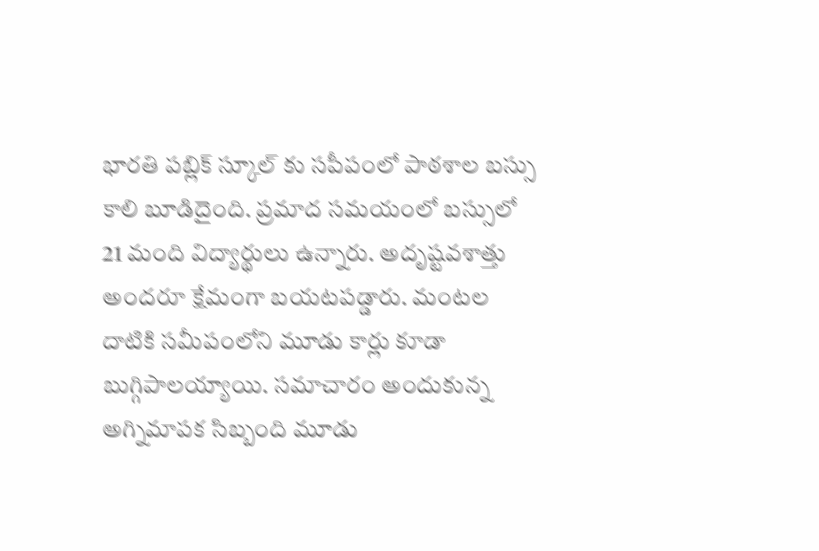భారతి పబ్లిక్ స్కూల్ కు సపీపంలో పాఠశాల బస్సు కాలి బూడిదైంది. ప్రమాద సమయంలో బస్సులో 21 మంది విద్యార్థులు ఉన్నారు. అదృష్టవశాత్తు అందరూ క్షేమంగా బయటపడ్డారు. మంటల దాటికి సమీపంలోని మూడు కార్లు కూడా బుగ్గిపాలయ్యాయి. సమాచారం అందుకున్న అగ్నిమాపక సిబ్బంది మూడు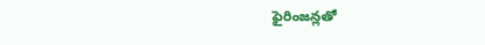ఫైరింజన్లతో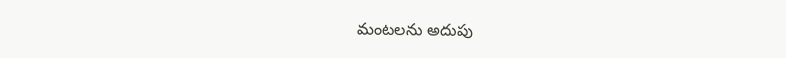మంటలను అదుపు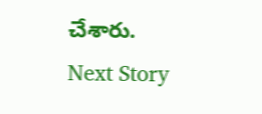చేశారు.
Next Story